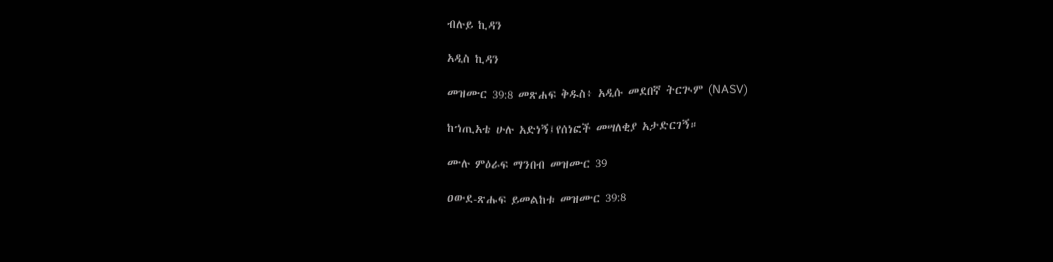ብሉይ ኪዳን

አዲስ ኪዳን

መዝሙር 39:8 መጽሐፍ ቅዱስ፥ አዲሱ መደበኛ ትርጒም (NASV)

ከኀጢአቴ ሁሉ አድነኝ፤የሰነፎች መሣለቂያ አታድርገኝ።

ሙሉ ምዕራፍ ማንበብ መዝሙር 39

ዐውደ-ጽሑፍ ይመልከቱ መዝሙር 39:8